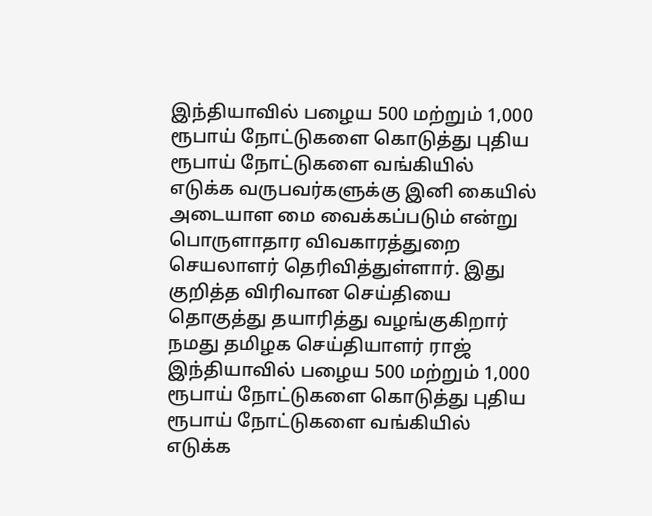இந்தியாவில் பழைய 500 மற்றும் 1,000 ரூபாய் நோட்டுகளை கொடுத்து புதிய ரூபாய் நோட்டுகளை வங்கியில் எடுக்க வருபவர்களுக்கு இனி கையில் அடையாள மை வைக்கப்படும் என்று பொருளாதார விவகாரத்துறை செயலாளர் தெரிவித்துள்ளார். இது குறித்த விரிவான செய்தியை தொகுத்து தயாரித்து வழங்குகிறார் நமது தமிழக செய்தியாளர் ராஜ்
இந்தியாவில் பழைய 500 மற்றும் 1,000 ரூபாய் நோட்டுகளை கொடுத்து புதிய ரூபாய் நோட்டுகளை வங்கியில் எடுக்க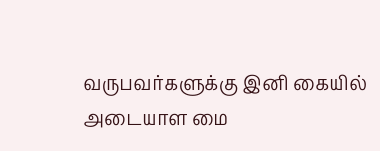வருபவர்களுக்கு இனி கையில் அடையாள மை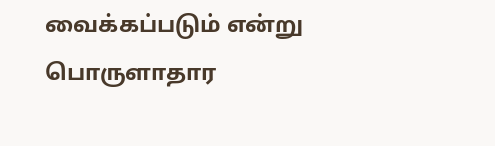வைக்கப்படும் என்று பொருளாதார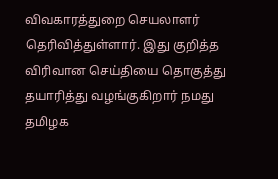விவகாரத்துறை செயலாளர் தெரிவித்துள்ளார். இது குறித்த விரிவான செய்தியை தொகுத்து தயாரித்து வழங்குகிறார் நமது தமிழக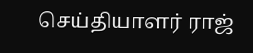செய்தியாளர் ராஜ்